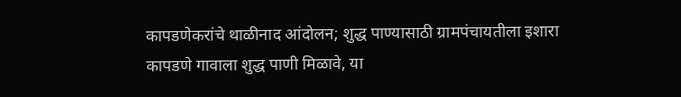कापडणेकरांचे थाळीनाद आंदोलन; शुद्ध पाण्यासाठी ग्रामपंचायतीला इशारा
कापडणे गावाला शुद्ध पाणी मिळावे, या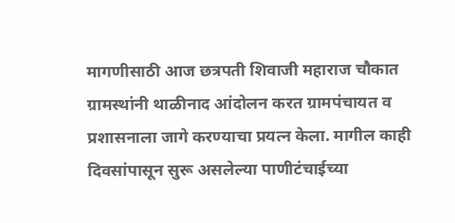मागणीसाठी आज छत्रपती शिवाजी महाराज चौकात ग्रामस्थांनी थाळीनाद आंदोलन करत ग्रामपंचायत व प्रशासनाला जागे करण्याचा प्रयत्न केला. मागील काही दिवसांपासून सुरू असलेल्या पाणीटंचाईच्या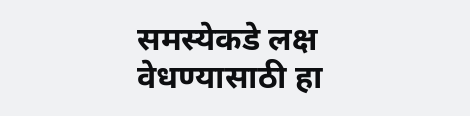समस्येकडे लक्ष वेधण्यासाठी हा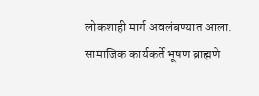लोकशाही मार्ग अवलंबण्यात आला. सामाजिक कार्यकर्ते भूषण ब्राह्मणे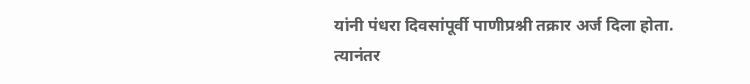यांनी पंधरा दिवसांपूर्वी पाणीप्रश्नी तक्रार अर्ज दिला होता. त्यानंतर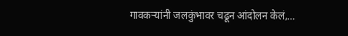गावकऱ्यांनी जलकुंभावर चढून आंदोलन केलं,…